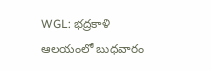WGL: భద్రకాళి ఆలయంలో బుధవారం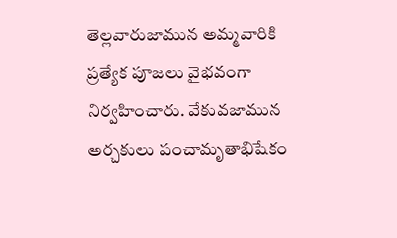తెల్లవారుజామున అమ్మవారికి ప్రత్యేక పూజలు వైభవంగా నిర్వహించారు. వేకువజామున అర్చకులు పంచామృతాభిషేకం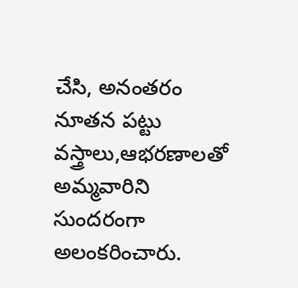చేసి, అనంతరం నూతన పట్టు వస్త్రాలు,ఆభరణాలతో అమ్మవారిని సుందరంగా అలంకరించారు.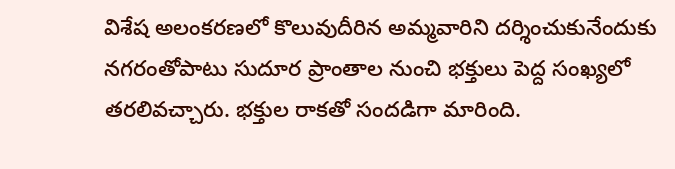విశేష అలంకరణలో కొలువుదీరిన అమ్మవారిని దర్శించుకునేందుకు నగరంతోపాటు సుదూర ప్రాంతాల నుంచి భక్తులు పెద్ద సంఖ్యలో తరలివచ్చారు. భక్తుల రాకతో సందడిగా మారింది.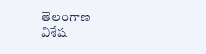తెలంగాణ
విశేష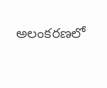అలంకరణలో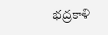భద్రకాళి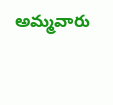అమ్మవారు